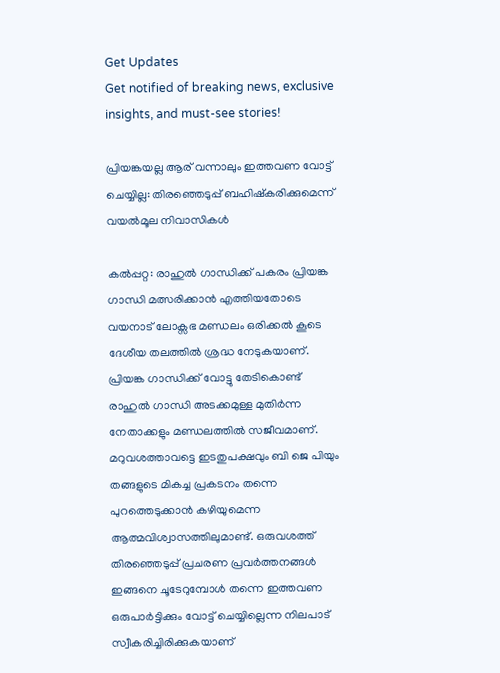Get Updates
Get notified of breaking news, exclusive insights, and must-see stories!

പ്രിയങ്കയല്ല ആര് വന്നാലും ഇത്തവണ വോട്ട് ചെയ്യില്ല: തിരഞ്ഞെടുപ്പ് ബഹിഷ്കരിക്കുമെന്ന് വയല്‍മൂല നിവാസികള്‍

കല്‍പ്പറ്റ: രാഹുല്‍ ഗാന്ധിക്ക് പകരം പ്രിയങ്ക ഗാന്ധി മത്സരിക്കാന്‍ എത്തിയതോടെ വയനാട് ലോക്സഭ മണ്ഡലം ഒരിക്കല്‍ കൂടെ ദേശീയ തലത്തില്‍ ശ്രദ്ധ നേടുകയാണ്. പ്രിയങ്ക ഗാന്ധിക്ക് വോട്ടു തേടികൊണ്ട് രാഹുല്‍ ഗാന്ധി അടക്കമുള്ള മുതിർന്ന നേതാക്കളും മണ്ഡലത്തില്‍ സജീവമാണ്. മറുവശത്താവട്ടെ ഇടതുപക്ഷവും ബി ജെ പിയും തങ്ങളുടെ മികച്ച പ്രകടനം തന്നെ പുറത്തെടുക്കാന്‍ കഴിയുമെന്ന ആത്മവിശ്വാസത്തിലുമാണ്ട്. ഒരുവശത്ത് തിരഞ്ഞെടുപ്പ് പ്രചരണ പ്രവർത്തനങ്ങള്‍ ഇങ്ങനെ ചൂടേറുമ്പോള്‍ തന്നെ ഇത്തവണ ഒരുപാർട്ടിക്കും വോട്ട് ചെയ്യില്ലെന്ന നിലപാട് സ്വീകരിച്ചിരിക്കുകയാണ്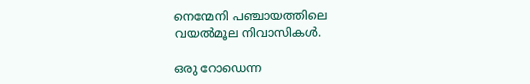നെന്മേനി പഞ്ചായത്തിലെ വയല്‍മൂല നിവാസികള്‍.

ഒരു റോഡെന്ന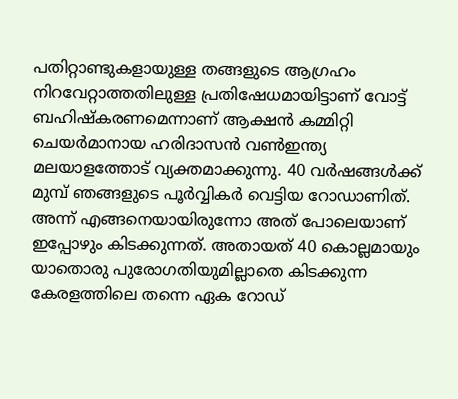പതിറ്റാണ്ടുകളായുള്ള തങ്ങളുടെ ആഗ്രഹം നിറവേറ്റാത്തതിലുള്ള പ്രതിഷേധമായിട്ടാണ് വോട്ട് ബഹിഷ്കരണമെന്നാണ് ആക്ഷന്‍ കമ്മിറ്റി ചെയർമാനായ ഹരിദാസന്‍ വണ്‍ഇന്ത്യ മലയാളത്തോട് വ്യക്തമാക്കുന്നു. 40 വർഷങ്ങള്‍ക്ക് മുമ്പ് ഞങ്ങളുടെ പൂർവ്വികർ വെട്ടിയ റോഡാണിത്. അന്ന് എങ്ങനെയായിരുന്നോ അത് പോലെയാണ് ഇപ്പോഴും കിടക്കുന്നത്. അതായത് 40 കൊല്ലമായും യാതൊരു പുരോഗതിയുമില്ലാതെ കിടക്കുന്ന കേരളത്തിലെ തന്നെ ഏക റോഡ്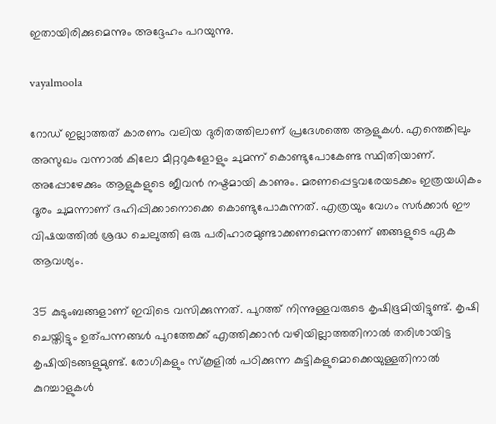ഇതായിരിക്കുമെന്നും അദ്ദേഹം പറയുന്നു.

vayalmoola

റോഡ് ഇല്ലാത്തത് കാരണം വലിയ ദുരിതത്തിലാണ് പ്രദേശത്തെ ആളുകള്‍. എന്തെങ്കിലും അസുഖം വന്നാല്‍ കിലോ മീറ്ററുകളോളും ചുമന്ന് കൊണ്ടുപോകേണ്ട സ്ഥിതിയാണ്. അപ്പോഴേക്കും ആളുകളുടെ ജീവന്‍ നഷ്ടമായി കാണും. മരണപ്പെട്ടവരേയടക്കം ഇത്രയധികം ദൂരം ചുമന്നാണ് ദഹിപ്പിക്കാനൊക്കെ കൊണ്ടുപോകുന്നത്. എത്രയും വേഗം സർക്കാർ ഈ വിഷയത്തില്‍ ശ്രദ്ധ ചെലുത്തി ഒരു പരിഹാരമുണ്ടാക്കണമെന്നതാണ് ഞങ്ങളുടെ ഏക ആവശ്യം.

35 കുടുംബങ്ങളാണ് ഇവിടെ വസിക്കുന്നത്. പുറത്ത് നിന്നുള്ളവരുടെ കൃഷിഭൂമിയിട്ടുണ്ട്. കൃഷി ചെയ്തിട്ടും ഉത്പന്നങ്ങള്‍ പുറത്തേക്ക് എത്തിക്കാന്‍ വഴിയില്ലാത്തതിനാല്‍ തരിശായിട്ട കൃഷിയിടങ്ങളുമുണ്ട്. രോഗികളും സ്കൂളില്‍ പഠിക്കുന്ന കുട്ടികളുമൊക്കെയുള്ളതിനാല്‍ കുറച്ചാളുകള്‍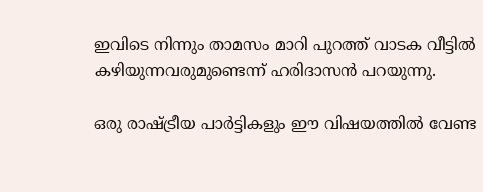ഇവിടെ നിന്നും താമസം മാറി പുറത്ത് വാടക വീട്ടില്‍ കഴിയുന്നവരുമുണ്ടെന്ന് ഹരിദാസന്‍ പറയുന്നു.

ഒരു രാഷ്ട്രീയ പാർട്ടികളും ഈ വിഷയത്തില്‍ വേണ്ട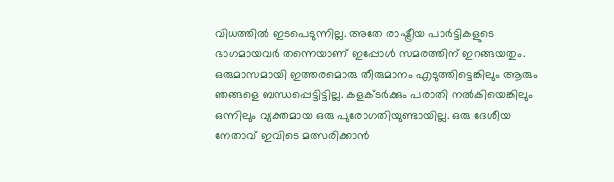വിധത്തില്‍ ഇടപെടുന്നില്ല. അതേ രാഷ്ട്രീയ പാർട്ടികളുടെ ഭാഗമായവർ തന്നെയാണ് ഇപ്പോള്‍ സമരത്തിന് ഇറങ്ങയതും. ഒരുമാസമായി ഇത്തരമൊരു തീരുമാനം എടുത്തിട്ടെങ്കിലും ആരും ഞങ്ങളെ ബന്ധപ്പെട്ടിട്ടില്ല. കളക്ടർക്കും പരാതി നല്‍കിയെങ്കിലും ഒന്നിലും വ്യക്തമായ ഒരു പുരോഗതിയുണ്ടായില്ല. ഒരു ദേശീയ നേതാവ് ഇവിടെ മത്സരിക്കാന്‍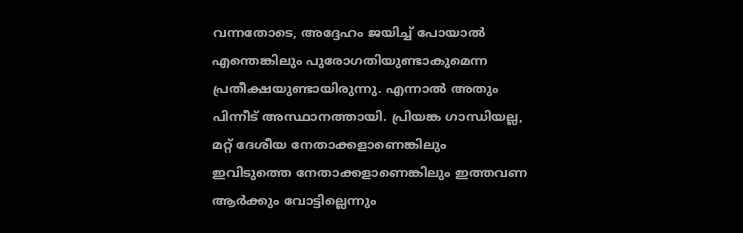വന്നതോടെ, അദ്ദേഹം ജയിച്ച് പോയാല്‍ എന്തെങ്കിലും പുരോഗതിയുണ്ടാകുമെന്ന പ്രതീക്ഷയുണ്ടായിരുന്നു. എന്നാല്‍ അതും പിന്നീട് അസ്ഥാനത്തായി. പ്രിയങ്ക ഗാന്ധിയല്ല, മറ്റ് ദേശീയ നേതാക്കളാണെങ്കിലും ഇവിടുത്തെ നേതാക്കളാണെങ്കിലും ഇത്തവണ ആർക്കും വോട്ടില്ലെന്നും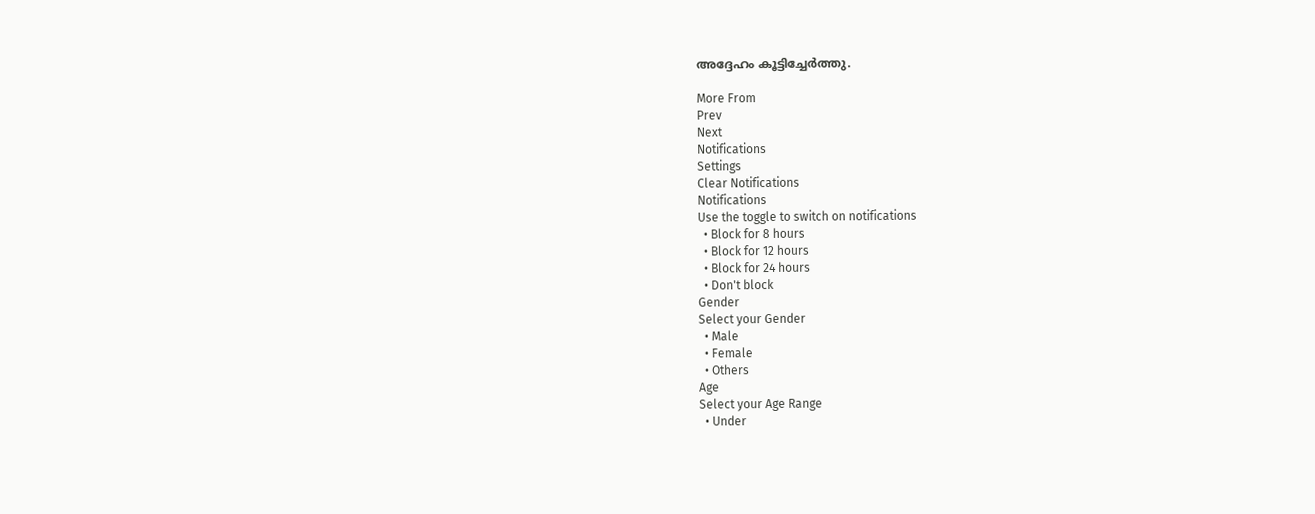അദ്ദേഹം കൂട്ടിച്ചേർത്തു.

More From
Prev
Next
Notifications
Settings
Clear Notifications
Notifications
Use the toggle to switch on notifications
  • Block for 8 hours
  • Block for 12 hours
  • Block for 24 hours
  • Don't block
Gender
Select your Gender
  • Male
  • Female
  • Others
Age
Select your Age Range
  • Under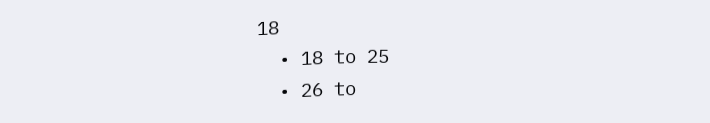18
  • 18 to 25
  • 26 to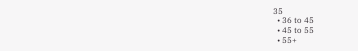35
  • 36 to 45
  • 45 to 55
  • 55+